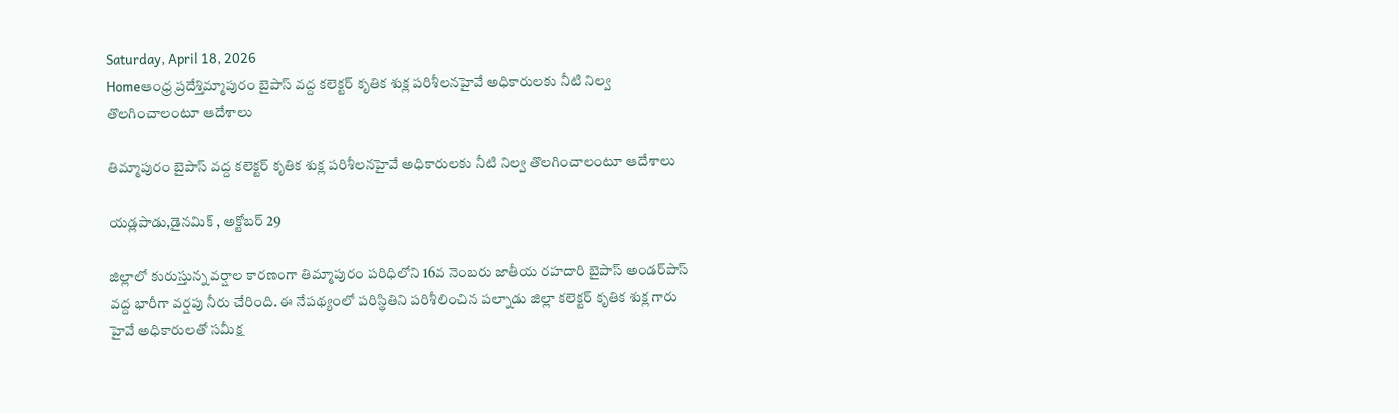Saturday, April 18, 2026
Homeఆంధ్ర ప్రదేశ్తిమ్మాపురం బైపాస్ వద్ద కలెక్టర్ కృతిక శుక్ల పరిశీలనహైవే అధికారులకు నీటి నిల్వ తొలగించాలంటూ ఆదేశాలు

తిమ్మాపురం బైపాస్ వద్ద కలెక్టర్ కృతిక శుక్ల పరిశీలనహైవే అధికారులకు నీటి నిల్వ తొలగించాలంటూ ఆదేశాలు

యడ్లపాడు,డైనమిక్ , అక్టోబర్ 29

జిల్లాలో కురుస్తున్న వర్షాల కారణంగా తిమ్మాపురం పరిధిలోని 16వ నెంబరు జాతీయ రహదారి బైపాస్ అండర్‌పాస్ వద్ద భారీగా వర్షపు నీరు చేరింది. ఈ నేపథ్యంలో పరిస్థితిని పరిశీలించిన పల్నాడు జిల్లా కలెక్టర్ కృతిక శుక్ల గారు హైవే అధికారులతో సమీక్ష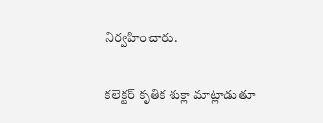నిర్వహించారు.

కలెక్టర్ కృతిక శుక్లా మాట్లాడుతూ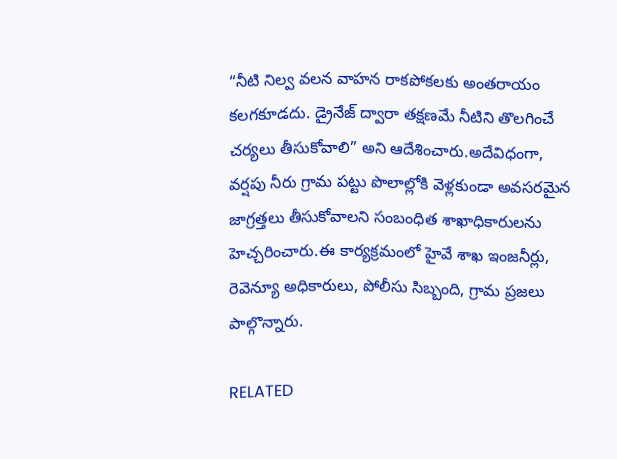“నీటి నిల్వ వలన వాహన రాకపోకలకు అంతరాయం కలగకూడదు. డ్రైనేజ్ ద్వారా తక్షణమే నీటిని తొలగించే చర్యలు తీసుకోవాలి” అని ఆదేశించారు.అదేవిధంగా, వర్షపు నీరు గ్రామ పట్టు పొలాల్లోకి వెళ్లకుండా అవసరమైన జాగ్రత్తలు తీసుకోవాలని సంబంధిత శాఖాధికారులను హెచ్చరించారు.ఈ కార్యక్రమంలో హైవే శాఖ ఇంజనీర్లు, రెవెన్యూ అధికారులు, పోలీసు సిబ్బంది, గ్రామ ప్రజలు పాల్గొన్నారు.

RELATED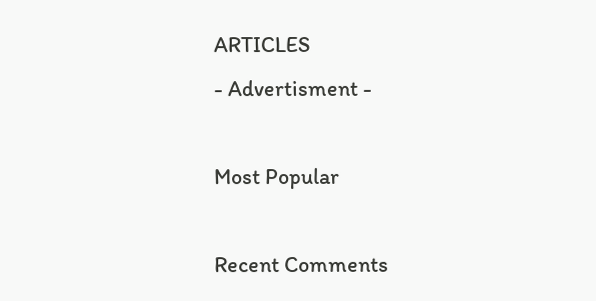ARTICLES
- Advertisment -

Most Popular

Recent Comments